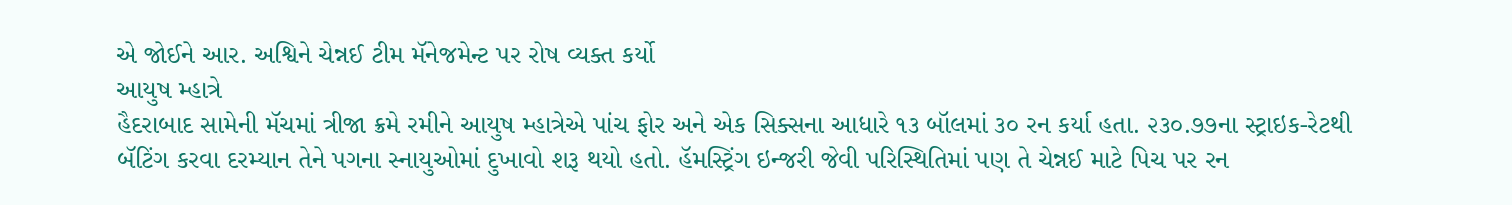એ જોઈને આર. અશ્વિને ચેન્નઈ ટીમ મૅનેજમેન્ટ પર રોષ વ્યક્ત કર્યો
આયુષ મ્હાત્રે
હૈદરાબાદ સામેની મૅચમાં ત્રીજા ક્રમે રમીને આયુષ મ્હાત્રેએ પાંચ ફોર અને એક સિક્સના આધારે ૧૩ બૉલમાં ૩૦ રન કર્યા હતા. ૨૩૦.૭૭ના સ્ટ્રાઇક-રેટથી બૅટિંગ કરવા દરમ્યાન તેને પગના સ્નાયુઓમાં દુખાવો શરૂ થયો હતો. હૅમસ્ટ્રિંગ ઇન્જરી જેવી પરિસ્થિતિમાં પણ તે ચેન્નઈ માટે પિચ પર રન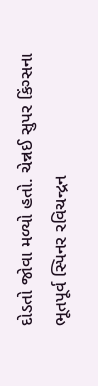દોડતો જોવા મળ્યો હતો. ચેન્નઈ સુપર કિંગ્સના ભૂતપૂર્વ સ્પિનર રવિચન્દ્રન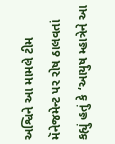અશ્વિને આ મામલે ટીમ મૅનેજમેન્ટ પર રોષ ઠાલવતાં કહ્યું હતું કે ‘આયુષ મ્હાત્રેને આ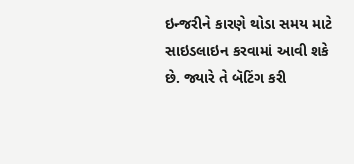ઇન્જરીને કારણે થોડા સમય માટે સાઇડલાઇન કરવામાં આવી શકે છે. જ્યારે તે બૅટિંગ કરી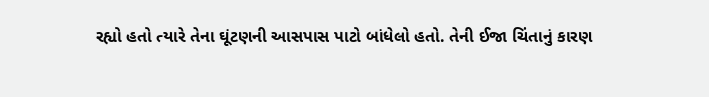રહ્યો હતો ત્યારે તેના ઘૂંટણની આસપાસ પાટો બાંધેલો હતો. તેની ઈજા ચિંતાનું કારણ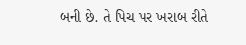બની છે. તે પિચ પર ખરાબ રીતે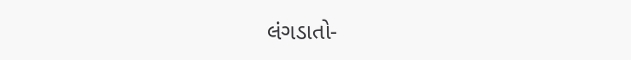લંગડાતો-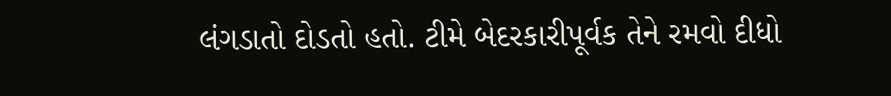લંગડાતો દોડતો હતો. ટીમે બેદરકારીપૂર્વક તેને રમવો દીધો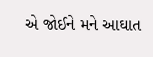એ જોઈને મને આઘાત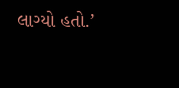લાગ્યો હતો.’